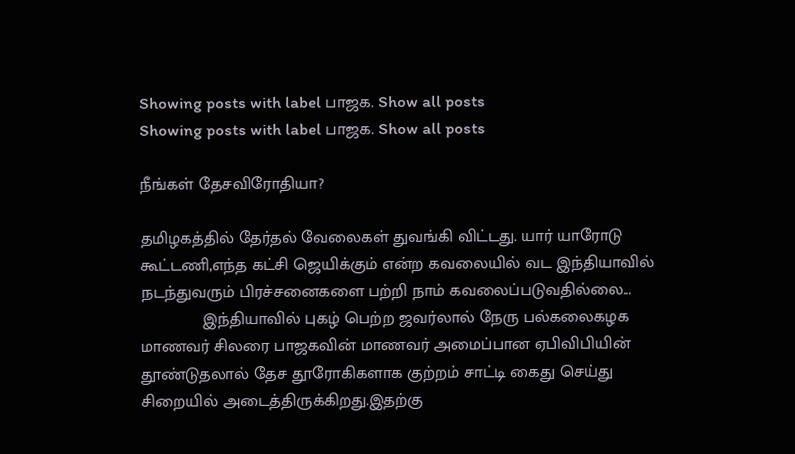Showing posts with label பாஜக. Show all posts
Showing posts with label பாஜக. Show all posts

நீங்கள் தேசவிரோதியா?

தமிழகத்தில் தேர்தல் வேலைகள் துவங்கி விட்டது. யார் யாரோடு கூட்டணி,எந்த கட்சி ஜெயிக்கும் என்ற கவலையில் வட இந்தியாவில் நடந்துவரும் பிரச்சனைகளை பற்றி நாம் கவலைப்படுவதில்லை...
             இந்தியாவில் புகழ் பெற்ற ஜவர்லால் நேரு பல்கலைகழக மாணவர் சிலரை பாஜகவின் மாணவர் அமைப்பான ஏபிவிபியின் தூண்டுதலால் தேச தூரோகிகளாக குற்றம் சாட்டி கைது செய்து சிறையில் அடைத்திருக்கிறது.இதற்கு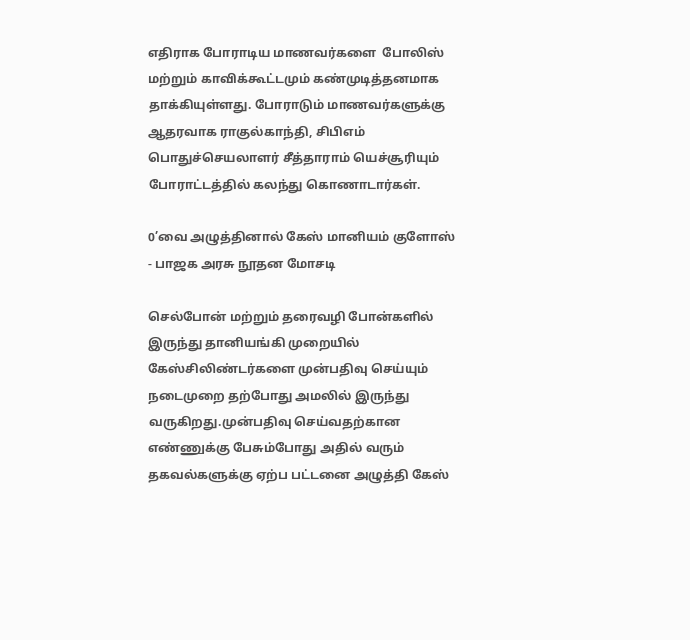எதிராக போராடிய மாணவர்களை  போலிஸ் மற்றும் காவிக்கூட்டமும் கண்முடித்தனமாக தாக்கியுள்ளது. போராடும் மாணவர்களுக்கு  ஆதரவாக ராகுல்காந்தி, சிபிஎம் பொதுச்செயலாளர் சீத்தாராம் யெச்சூரியும் போராட்டத்தில் கலந்து கொணாடார்கள்.

0’வை அழுத்தினால் கேஸ் மானியம் குளோஸ் - பாஜக அரசு நூதன மோசடி

செல்போன் மற்றும் தரைவழி போன்களில் இருந்து தானியங்கி முறையில் கேஸ்சிலிண்டர்களை முன்பதிவு செய்யும் நடைமுறை தற்போது அமலில் இருந்து வருகிறது.முன்பதிவு செய்வதற்கான எண்ணுக்கு பேசும்போது அதில் வரும் தகவல்களுக்கு ஏற்ப பட்டனை அழுத்தி கேஸ்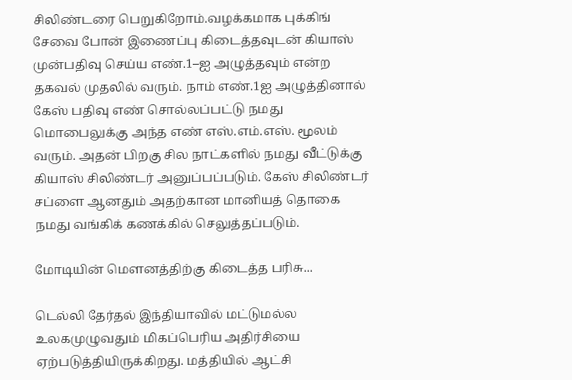சிலிண்டரை பெறுகிறோம்.வழக்கமாக புக்கிங் சேவை போன் இணைப்பு கிடைத்தவுடன் கியாஸ் முன்பதிவு செய்ய எண்.1–ஐ அழுத்தவும் என்ற தகவல் முதலில் வரும். நாம் எண்.1ஐ அழுத்தினால் கேஸ் பதிவு எண் சொல்லப்பட்டு நமது மொபைலுக்கு அந்த எண் எஸ்.எம்.எஸ். மூலம் வரும். அதன் பிறகு சில நாட்களில் நமது வீட்டுக்கு கியாஸ் சிலிண்டர் அனுப்பப்படும். கேஸ் சிலிண்டர் சப்ளை ஆனதும் அதற்கான மானியத் தொகை நமது வங்கிக் கணக்கில் செலுத்தப்படும்.

மோடியின் மெளனத்திற்கு கிடைத்த பரிசு...

டெல்லி தேர்தல் இந்தியாவில் மட்டுமல்ல உலகமுழுவதும் மிகப்பெரிய அதிர்சியை ஏற்படுத்தியிருக்கிறது. மத்தியில் ஆட்சி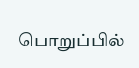பொறுப்பில்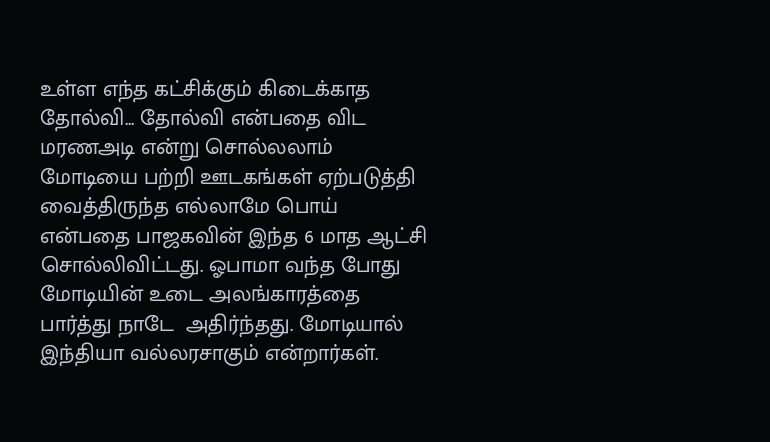உள்ள எந்த கட்சிக்கும் கிடைக்காத தோல்வி... தோல்வி என்பதை விட மரணஅடி என்று சொல்லலாம்
மோடியை பற்றி ஊடகங்கள் ஏற்படுத்தி வைத்திருந்த எல்லாமே பொய் என்பதை பாஜகவின் இந்த 6 மாத ஆட்சி சொல்லிவிட்டது. ஓபாமா வந்த போது மோடியின் உடை அலங்காரத்தை பார்த்து நாடே  அதிர்ந்தது. மோடியால் இந்தியா வல்லரசாகும் என்றார்கள்.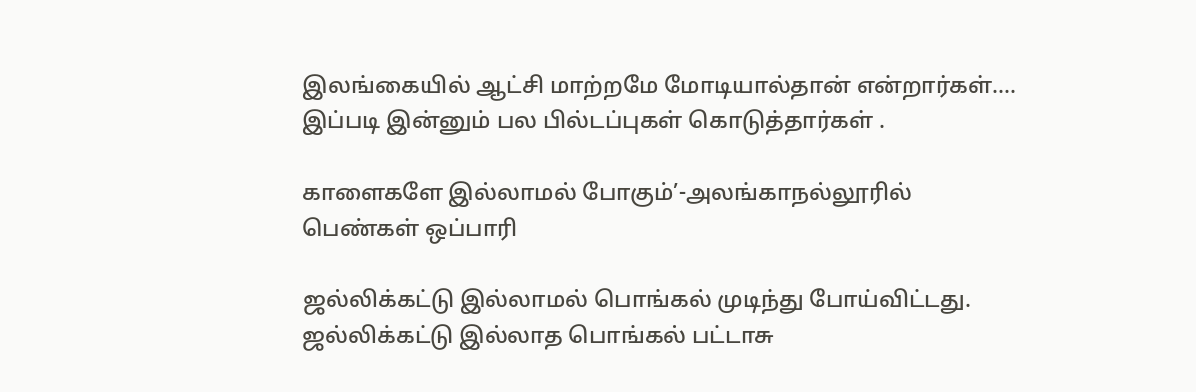இலங்கையில் ஆட்சி மாற்றமே மோடியால்தான் என்றார்கள்.... இப்படி இன்னும் பல பில்டப்புகள் கொடுத்தார்கள் .

காளைகளே இல்லாமல் போகும்’-அலங்காநல்லூரில் பெண்கள் ஒப்பாரி

ஜல்லிக்கட்டு இல்லாமல் பொங்கல் முடிந்து போய்விட்டது. ஜல்லிக்கட்டு இல்லாத பொங்கல் பட்டாசு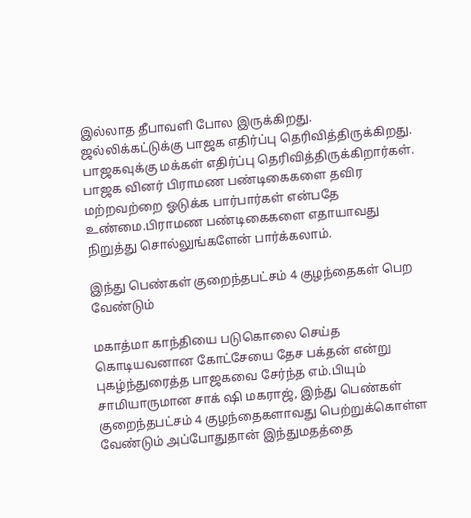இல்லாத தீபாவளி போல இருக்கிறது. ஜல்லிக்கட்டுக்கு பாஜக எதிர்ப்பு தெரிவித்திருக்கிறது.  பாஜகவுக்கு மக்கள் எதிர்ப்பு தெரிவித்திருக்கிறார்கள். பாஜக வினர் பிராமண பண்டிகைகளை தவிர மற்றவற்றை ஓடுக்க பார்பார்கள் என்பதே உண்மை.பிராமண பண்டிகைகளை எதாயாவது  நிறுத்து சொல்லுங்களேன் பார்க்கலாம்.

இந்து பெண்கள் குறைந்தபட்சம் 4 குழந்தைகள் பெற வேண்டும்

மகாத்மா காந்தியை படுகொலை செய்த கொடியவனான கோட்சேயை தேச பக்தன் என்று புகழ்ந்துரைத்த பாஜகவை சேர்ந்த எம்.பியும் சாமியாருமான சாக் ஷி மகராஜ், இந்து பெண்கள் குறைந்தபட்சம் 4 குழந்தைகளாவது பெற்றுக்கொள்ள வேண்டும் அப்போதுதான் இந்துமதத்தை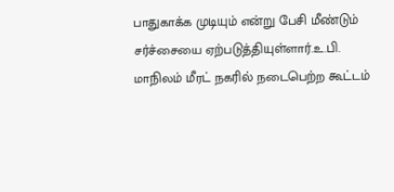பாதுகாக்க முடியும் என்று பேசி மீண்டும் சர்ச்சையை ஏற்படுத்தியுள்ளார்.உ.பி. மாநிலம் மீரட் நகரில் நடைபெற்ற கூட்டம்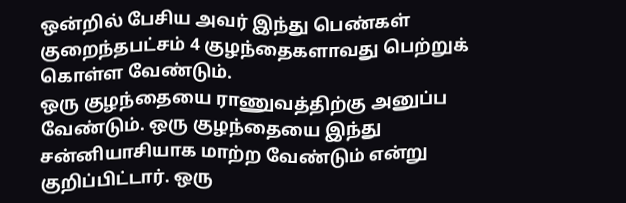ஒன்றில் பேசிய அவர் இந்து பெண்கள் குறைந்தபட்சம் 4 குழந்தைகளாவது பெற்றுக் கொள்ள வேண்டும்.
ஒரு குழந்தையை ராணுவத்திற்கு அனுப்ப வேண்டும். ஒரு குழந்தையை இந்து சன்னியாசியாக மாற்ற வேண்டும் என்று குறிப்பிட்டார். ஒரு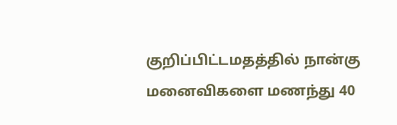குறிப்பிட்டமதத்தில் நான்கு மனைவிகளை மணந்து 40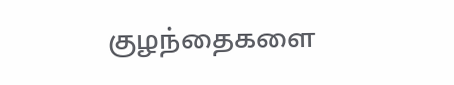குழந்தைகளை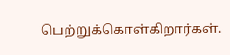பெற்றுக்கொள்கிறார்கள்.